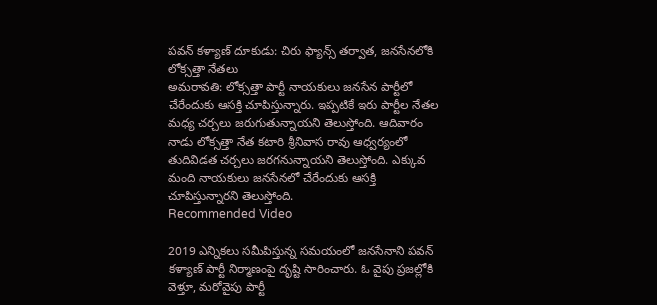పవన్ కళ్యాణ్ దూకుడు: చిరు ఫ్యాన్స్ తర్వాత, జనసేనలోకి లోక్సత్తా నేతలు
అమరావతి: లోక్సత్తా పార్టీ నాయకులు జనసేన పార్టీలో చేరేందుకు ఆసక్తి చూపిస్తున్నారు. ఇప్పటికే ఇరు పార్టీల నేతల మధ్య చర్చలు జరుగుతున్నాయని తెలుస్తోంది. ఆదివారం నాడు లోక్సత్తా నేత కటారి శ్రీనివాస రావు ఆధ్వర్యంలో తుదివిడత చర్చలు జరగనున్నాయని తెలుస్తోంది. ఎక్కువ మంది నాయకులు జనసేనలో చేరేందుకు ఆసక్తి చూపిస్తున్నారని తెలుస్తోంది.
Recommended Video

2019 ఎన్నికలు సమీపిస్తున్న సమయంలో జనసేనాని పవన్ కళ్యాణ్ పార్టీ నిర్మాణంపై దృష్టి సారించారు. ఓ వైపు ప్రజల్లోకి వెళ్తూ, మరోవైపు పార్టీ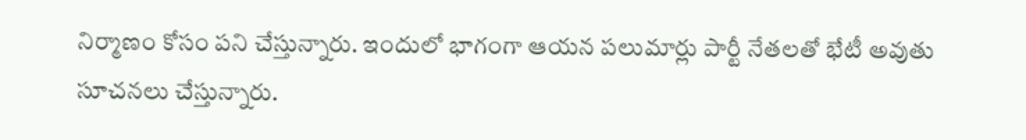నిర్మాణం కోసం పని చేస్తున్నారు. ఇందులో భాగంగా ఆయన పలుమార్లు పార్టీ నేతలతో భేటీ అవుతు సూచనలు చేస్తున్నారు.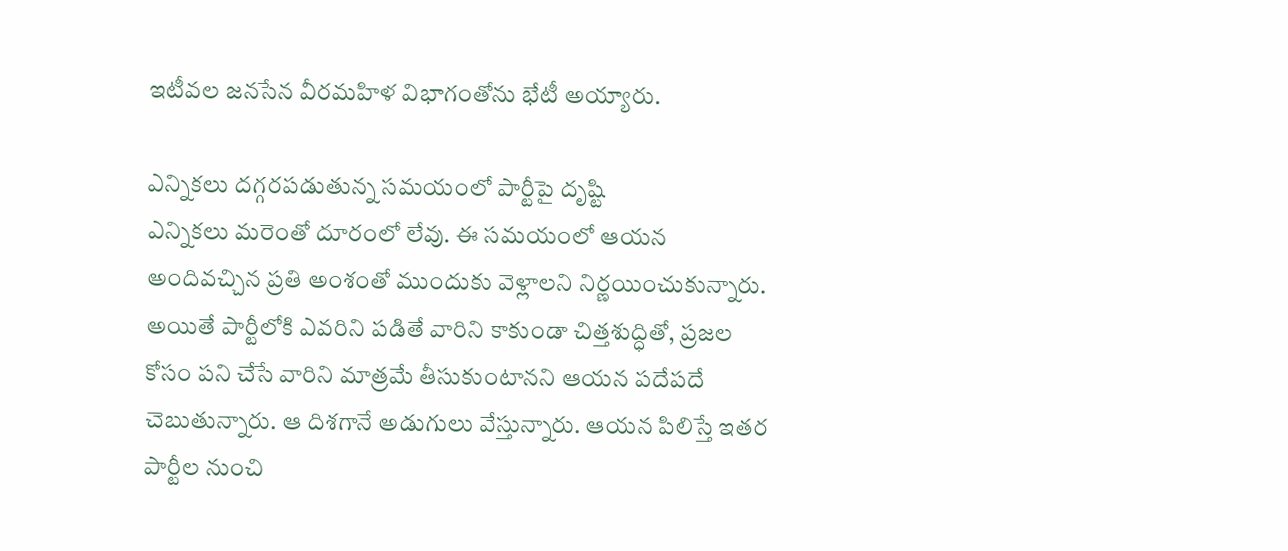ఇటీవల జనసేన వీరమహిళ విభాగంతోను భేటీ అయ్యారు.

ఎన్నికలు దగ్గరపడుతున్న సమయంలో పార్టీపై దృష్టి
ఎన్నికలు మరెంతో దూరంలో లేవు. ఈ సమయంలో ఆయన అందివచ్చిన ప్రతి అంశంతో ముందుకు వెళ్లాలని నిర్ణయించుకున్నారు. అయితే పార్టీలోకి ఎవరిని పడితే వారిని కాకుండా చిత్తశుద్ధితో, ప్రజల కోసం పని చేసే వారిని మాత్రమే తీసుకుంటానని ఆయన పదేపదే చెబుతున్నారు. ఆ దిశగానే అడుగులు వేస్తున్నారు. ఆయన పిలిస్తే ఇతర పార్టీల నుంచి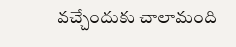వచ్చేందుకు చాలామంది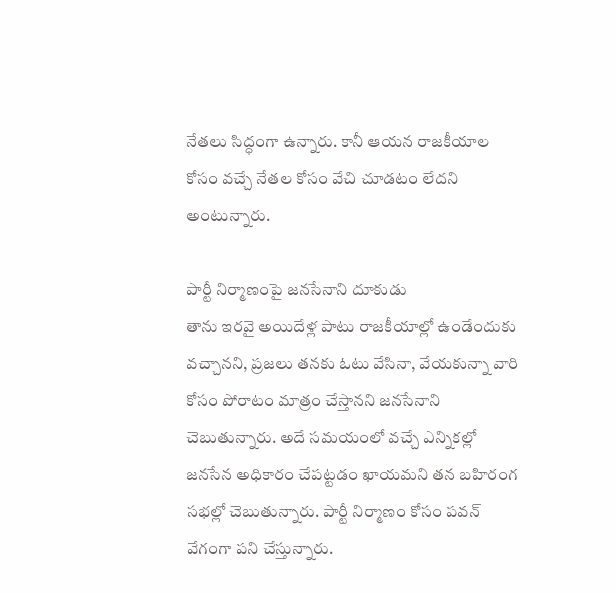నేతలు సిద్ధంగా ఉన్నారు. కానీ ఆయన రాజకీయాల కోసం వచ్చే నేతల కోసం వేచి చూడటం లేదని అంటున్నారు.

పార్టీ నిర్మాణంపై జనసేనాని దూకుడు
తాను ఇరవై అయిదేళ్ల పాటు రాజకీయాల్లో ఉండేందుకు వచ్చానని, ప్రజలు తనకు ఓటు వేసినా, వేయకున్నా వారి కోసం పోరాటం మాత్రం చేస్తానని జనసేనాని చెబుతున్నారు. అదే సమయంలో వచ్చే ఎన్నికల్లో జనసేన అధికారం చేపట్టడం ఖాయమని తన బహిరంగ సభల్లో చెబుతున్నారు. పార్టీ నిర్మాణం కోసం పవన్ వేగంగా పని చేస్తున్నారు.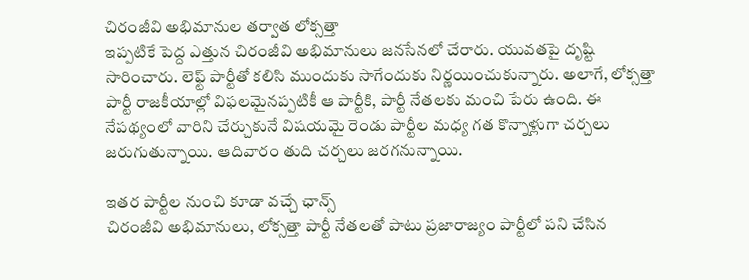చిరంజీవి అభిమానుల తర్వాత లోక్సత్తా
ఇప్పటికే పెద్ద ఎత్తున చిరంజీవి అభిమానులు జనసేనలో చేరారు. యువతపై దృష్టి సారించారు. లెఫ్ట్ పార్టీతో కలిసి ముందుకు సాగేందుకు నిర్ణయించుకున్నారు. అలాగే, లోక్సత్తా పార్టీ రాజకీయాల్లో విఫలమైనప్పటికీ ఆ పార్టీకి, పార్టీ నేతలకు మంచి పేరు ఉంది. ఈ నేపథ్యంలో వారిని చేర్చుకునే విషయమై రెండు పార్టీల మధ్య గత కొన్నాళ్లుగా చర్చలు జరుగుతున్నాయి. ఆదివారం తుది చర్చలు జరగనున్నాయి.

ఇతర పార్టీల నుంచి కూడా వచ్చే ఛాన్స్
చిరంజీవి అభిమానులు, లోక్సత్తా పార్టీ నేతలతో పాటు ప్రజారాజ్యం పార్టీలో పని చేసిన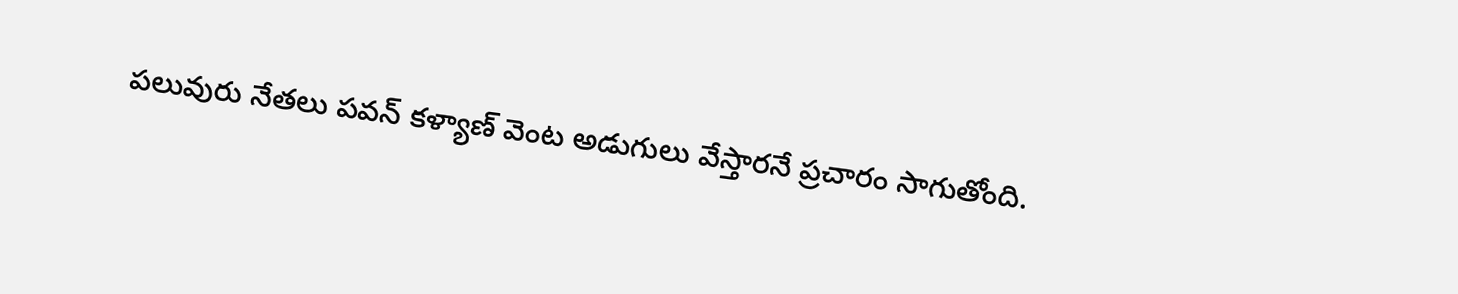పలువురు నేతలు పవన్ కళ్యాణ్ వెంట అడుగులు వేస్తారనే ప్రచారం సాగుతోంది.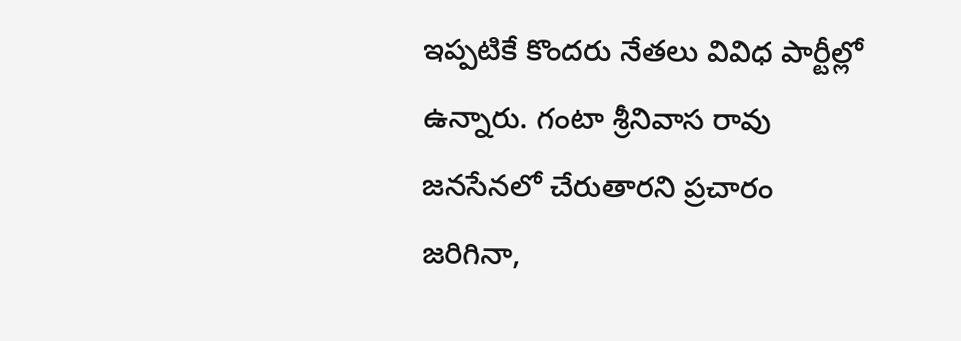ఇప్పటికే కొందరు నేతలు వివిధ పార్టీల్లో ఉన్నారు. గంటా శ్రీనివాస రావు జనసేనలో చేరుతారని ప్రచారం జరిగినా,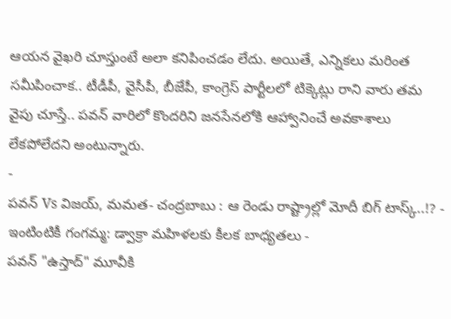ఆయన వైఖరి చూస్తుంటే అలా కనిపించడం లేదు. అయితే, ఎన్నికలు మరింత సమీపించాక.. టీడీపీ, వైసీపీ, బీజేపీ, కాంగ్రెస్ పార్టీలలో టిక్కెట్లు రాని వారు తమ వైపు చూస్తే.. పవన్ వారిలో కొందరిని జనసేనలోకి ఆహ్వానించే అవకాశాలు లేకపోలేదని అంటున్నారు.
-
పవన్ Vs విజయ్, మమత- చంద్రబాబు : ఆ రెండు రాష్ట్రాల్లో మోదీ బిగ్ టాస్క్..!? -
ఇంటింటికీ గంగమ్మ: డ్వాక్రా మహిళలకు కీలక బాధ్యతలు -
పవన్ "ఉస్తాద్" మూవీకి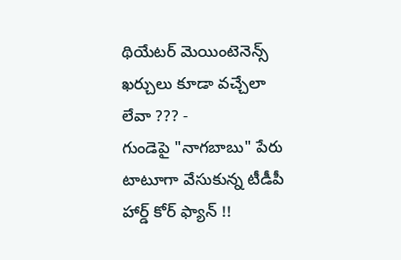థియేటర్ మెయింటెనెన్స్ ఖర్చులు కూడా వచ్చేలా లేవా ??? -
గుండెపై "నాగబాబు" పేరు టాటూగా వేసుకున్న టీడీపీ హార్డ్ కోర్ ఫ్యాన్ !!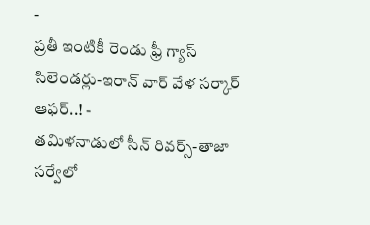-
ప్రతీ ఇంటికీ రెండు ఫ్రీ గ్యాస్ సిలెండర్లు-ఇరాన్ వార్ వేళ సర్కార్ ఆఫర్..! -
తమిళనాడులో సీన్ రివర్స్-తాజా సర్వేలో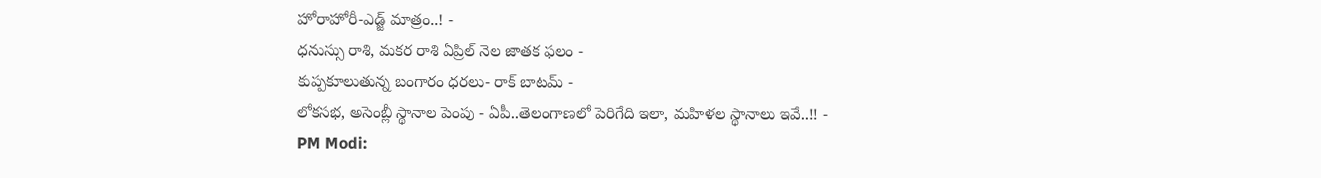హోరాహోరీ-ఎడ్జ్ మాత్రం..! -
ధనుస్సు రాశి, మకర రాశి ఏప్రిల్ నెల జాతక ఫలం -
కుప్పకూలుతున్న బంగారం ధరలు- రాక్ బాటమ్ -
లోకసభ, అసెంబ్లీ స్థానాల పెంపు - ఏపీ..తెలంగాణలో పెరిగేది ఇలా, మహిళల స్థానాలు ఇవే..!! -
PM Modi: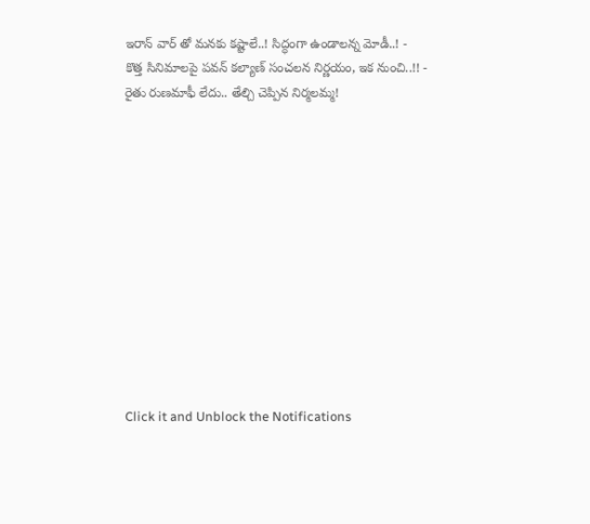ఇరాన్ వార్ తో మనకు కష్టాలే..! సిద్ధంగా ఉండాలన్న మోడీ..! -
కొత్త సినిమాలపై పవన్ కల్యాణ్ సంచలన నిర్ణయం, ఇక నుంచి..!! -
రైతు రుణమాఫీ లేదు.. తేల్చి చెప్పిన నిర్మలమ్మ!












Click it and Unblock the Notifications